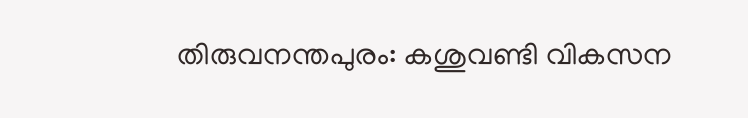തിരുവനന്തപുരം: കശുവണ്ടി വികസന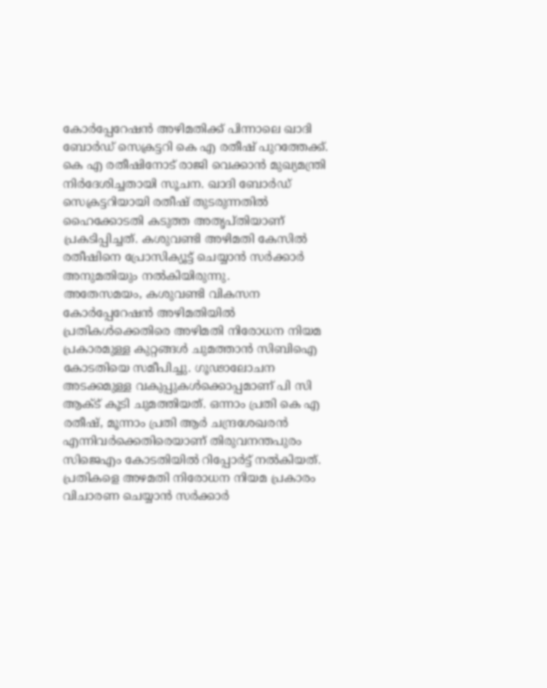കോർപ്പേറേഷൻ അഴിമതിക്ക് പിന്നാലെ ഖാദി ബോർഡ് സെക്രട്ടറി കെ എ രതീഷ് പുറത്തേക്ക്. കെ എ രതീഷിനോട് രാജി വെക്കാൻ മുഖ്യമന്ത്രി നിർദേശിച്ചതായി സൂചന. ഖാദി ബോർഡ് സെക്രട്ടറിയായി രതീഷ് തുടരുന്നതിൽ ഹൈക്കോടതി കടുത്ത അതൃപ്തിയാണ് പ്രകടിപ്പിച്ചത്. കശുവണ്ടി അഴിമതി കേസിൽ രതീഷിനെ പ്രോസിക്യൂട്ട് ചെയ്യാൻ സർക്കാർ അനുമതിയും നൽകിയിരുന്നു.
അതേസമയം, കശുവണ്ടി വികസന കോർപ്പേറേഷൻ അഴിമതിയിൽ പ്രതികൾക്കെതിരെ അഴിമതി നിരോധന നിയമ പ്രകാരമുള്ള കുറ്റങ്ങൾ ചുമത്താൻ സിബിഐ കോടതിയെ സമീപിച്ചു. ഗൂഢാലോചന അടക്കമുള്ള വകുപ്പുകൾക്കൊപ്പമാണ് പി സി ആക്ട് കൂടി ചുമത്തിയത്. ഒന്നാം പ്രതി കെ എ രതീഷ്, മൂന്നാം പ്രതി ആർ ചന്ദ്രശേഖരൻ എന്നിവർക്കെതിരെയാണ് തിരുവനന്തപുരം സിജെഎം കോടതിയിൽ റിപ്പോർട്ട് നൽകിയത്. പ്രതികളെ അഴമതി നിരോധന നിയമ പ്രകാരം വിചാരണ ചെയ്യാൻ സർക്കാർ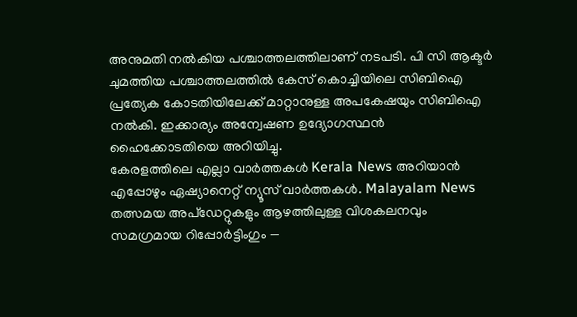അനുമതി നൽകിയ പശ്ചാത്തലത്തിലാണ് നടപടി. പി സി ആക്ടർ ചുമത്തിയ പശ്ചാത്തലത്തിൽ കേസ് കൊച്ചിയിലെ സിബിഐ പ്രത്യേക കോടതിയിലേക്ക് മാറ്റാനുള്ള അപകേഷയും സിബിഐ നൽകി. ഇക്കാര്യം അന്വേഷണ ഉദ്യോഗസ്ഥൻ ഹൈക്കോടതിയെ അറിയിച്ചു.
കേരളത്തിലെ എല്ലാ വാർത്തകൾ Kerala News അറിയാൻ എപ്പോഴും ഏഷ്യാനെറ്റ് ന്യൂസ് വാർത്തകൾ. Malayalam News തത്സമയ അപ്ഡേറ്റുകളും ആഴത്തിലുള്ള വിശകലനവും സമഗ്രമായ റിപ്പോർട്ടിംഗും —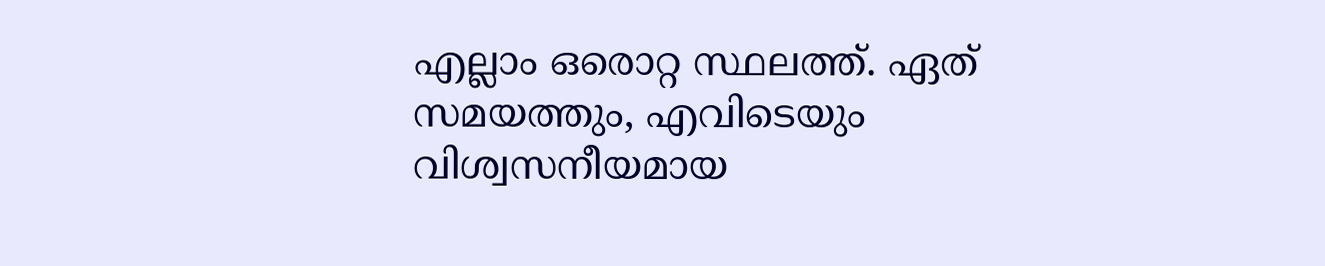എല്ലാം ഒരൊറ്റ സ്ഥലത്ത്. ഏത് സമയത്തും, എവിടെയും വിശ്വസനീയമായ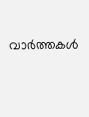വാർത്തകൾ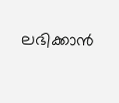ലഭിക്കാൻ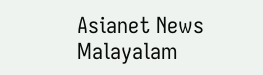Asianet News Malayalam